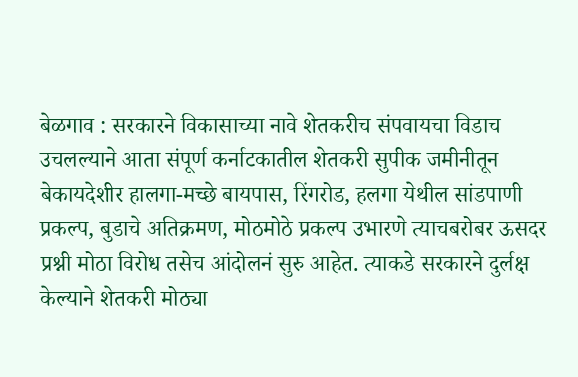बेळगाव : सरकारने विकासाच्या नावे शेतकरीच संपवायचा विडाच उचलल्याने आता संपूर्ण कर्नाटकातील शेतकरी सुपीक जमीनीतून बेकायदेशीर हालगा-मच्छे बायपास, रिंगरोड, हलगा येथील सांडपाणी प्रकल्प, बुडाचे अतिक्रमण, मोठमोठे प्रकल्प उभारणे त्याचबरोबर ऊसदर प्रश्नी मोठा विरोध तसेच आंदोलनं सुरु आहेत. त्याकडे सरकारने दुर्लक्ष केल्याने शेतकरी मोठ्या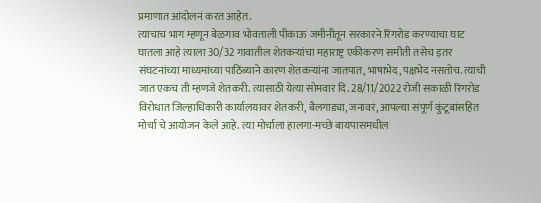प्रमाणात आंदोलनं करत आहेत.
त्याचाच भाग म्हणून बेळगाव भोवताली पीकाऊ जमीनीतून सरकारने रिंगरोड करण्याचा घाट घातला आहे त्याला 30/32 गावातील शेतकऱ्यांचा महाराष्ट्र एकीकरण समीती तसेच इतर संघटनांच्या माध्यमांच्या पाठिंब्याने कारण शेतकऱ्यांना जातपात, भाषाभेद, पक्षभेद नसतोच. त्याची जात एकच ती म्हणजे शेतकरी. त्यासाठी येत्या सोमवार दि. 28/11/2022 रोजी सकाळी रिंगरोड विरोधात जिल्हाधिकारी कार्यालयावर शेतकरी, बैलगाड्या, जनावरं, आपल्या संपूर्ण कुंटूबांसहित मोर्चा चे आयोजन केले आहे. त्या मोर्चाला हालगा-मच्छे बायपासमधील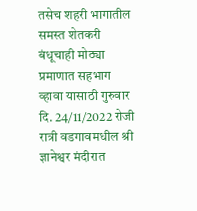तसेच शहरी भागातील समस्त शेतकरी बंधूचाही मोठ्या प्रमाणात सहभाग व्हावा यासाठी गुरुवार दि. 24/11/2022 रोजी रात्री वडगावमधील श्री ज्ञानेश्वर मंदीरात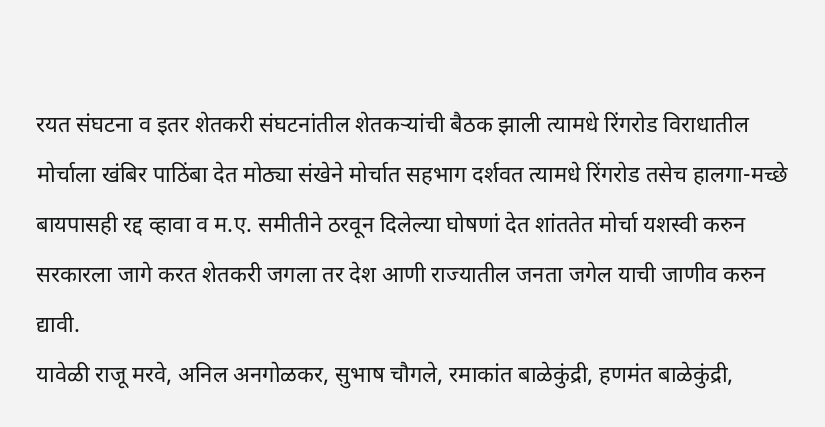रयत संघटना व इतर शेतकरी संघटनांतील शेतकऱ्यांची बैठक झाली त्यामधे रिंगरोड विराधातील मोर्चाला खंबिर पाठिंबा देत मोठ्या संखेने मोर्चात सहभाग दर्शवत त्यामधे रिंगरोड तसेच हालगा-मच्छे बायपासही रद्द व्हावा व म.ए. समीतीने ठरवून दिलेल्या घोषणां देत शांततेत मोर्चा यशस्वी करुन सरकारला जागे करत शेतकरी जगला तर देश आणी राज्यातील जनता जगेल याची जाणीव करुन द्यावी.
यावेळी राजू मरवे, अनिल अनगोळकर, सुभाष चौगले, रमाकांत बाळेकुंद्री, हणमंत बाळेकुंद्री,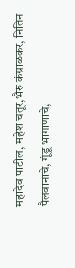महादेव पाटील, महेश चतूर,भैरु कंग्राळकर, नितिन पैलवानाचे, गूंडू भागाणाचे,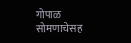गोपाळ सोमणाचेसह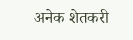अनेक शेतकरी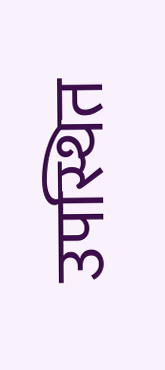उपस्थित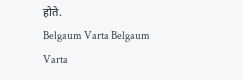होते.
Belgaum Varta Belgaum Varta